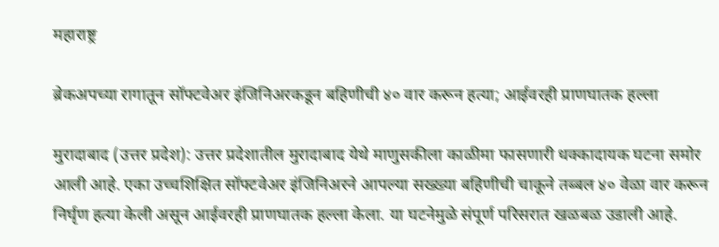महाराष्ट्र

ब्रेकअपच्या रागातून सॉफ्टवेअर इंजिनिअरकडून बहिणीची ४० वार करून हत्या; आईवरही प्राणघातक हल्ला

मुरादाबाद (उत्तर प्रदेश): उत्तर प्रदेशातील मुरादाबाद येथे माणुसकीला काळीमा फासणारी धक्कादायक घटना समोर आली आहे. एका उच्चशिक्षित सॉफ्टवेअर इंजिनिअरने आपल्या सख्ख्या बहिणीची चाकूने तब्बल ४० वेळा वार करून निर्घृण हत्या केली असून आईवरही प्राणघातक हल्ला केला. या घटनेमुळे संपूर्ण परिसरात खळबळ उडाली आहे.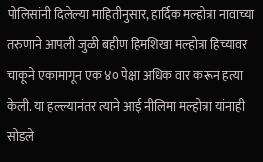पोलिसांनी दिलेल्या माहितीनुसार, हार्दिक मल्होत्रा नावाच्या तरुणाने आपली जुळी बहीण हिमशिखा मल्होत्रा हिच्यावर चाकूने एकामागून एक ४० पेक्षा अधिक वार करून हत्या केली. या हल्ल्यानंतर त्याने आई नीलिमा मल्होत्रा यांनाही सोडले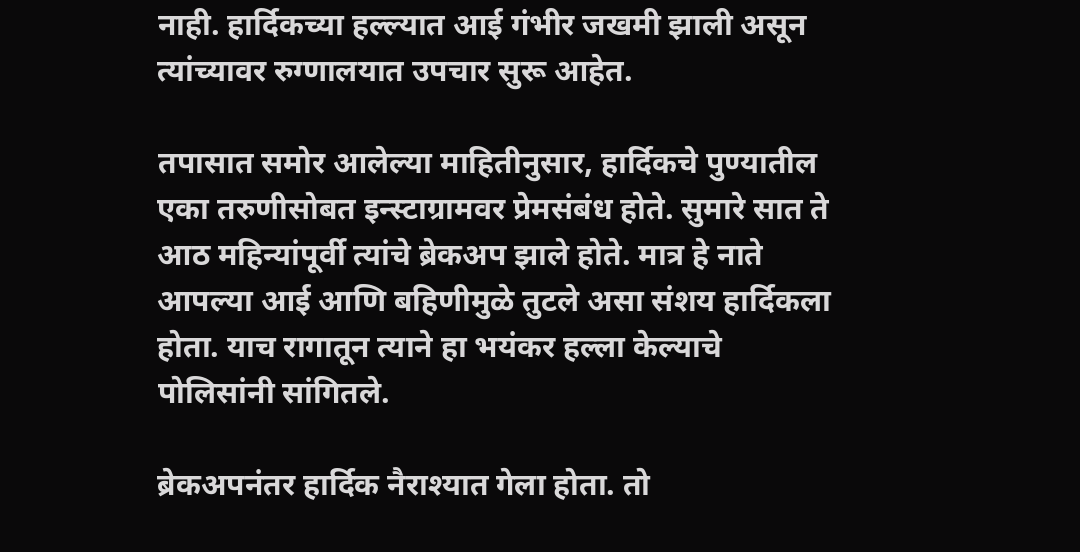नाही. हार्दिकच्या हल्ल्यात आई गंभीर जखमी झाली असून त्यांच्यावर रुग्णालयात उपचार सुरू आहेत.

तपासात समोर आलेल्या माहितीनुसार, हार्दिकचे पुण्यातील एका तरुणीसोबत इन्स्टाग्रामवर प्रेमसंबंध होते. सुमारे सात ते आठ महिन्यांपूर्वी त्यांचे ब्रेकअप झाले होते. मात्र हे नाते आपल्या आई आणि बहिणीमुळे तुटले असा संशय हार्दिकला होता. याच रागातून त्याने हा भयंकर हल्ला केल्याचे पोलिसांनी सांगितले.

ब्रेकअपनंतर हार्दिक नैराश्यात गेला होता. तो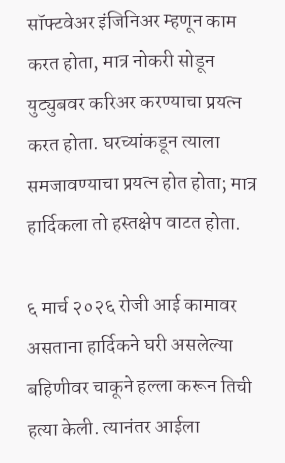सॉफ्टवेअर इंजिनिअर म्हणून काम करत होता, मात्र नोकरी सोडून युट्युबवर करिअर करण्याचा प्रयत्न करत होता. घरच्यांकडून त्याला समजावण्याचा प्रयत्न होत होता; मात्र हार्दिकला तो हस्तक्षेप वाटत होता.

६ मार्च २०२६ रोजी आई कामावर असताना हार्दिकने घरी असलेल्या बहिणीवर चाकूने हल्ला करून तिची हत्या केली. त्यानंतर आईला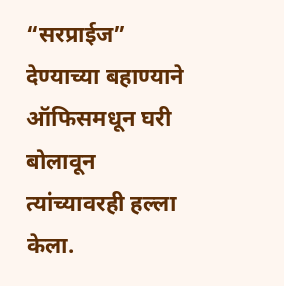“सरप्राईज” देण्याच्या बहाण्याने ऑफिसमधून घरी बोलावून त्यांच्यावरही हल्ला केला.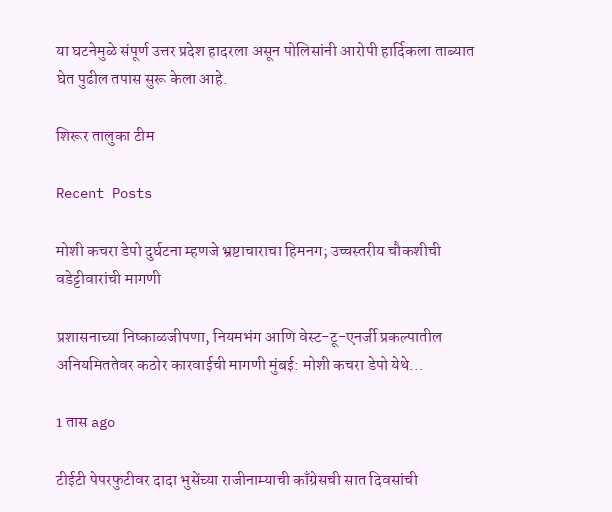या घटनेमुळे संपूर्ण उत्तर प्रदेश हादरला असून पोलिसांनी आरोपी हार्दिकला ताब्यात घेत पुढील तपास सुरू केला आहे.

शिरूर तालुका टीम

Recent Posts

मोशी कचरा डेपो दुर्घटना म्हणजे भ्रष्टाचाराचा हिमनग; उच्चस्तरीय चौकशीची वडेट्टीवारांची मागणी

प्रशासनाच्या निष्काळजीपणा, नियमभंग आणि वेस्ट-टू-एनर्जी प्रकल्पातील अनियमिततेवर कठोर कारवाईची मागणी मुंबई: मोशी कचरा डेपो येथे…

1 तास ago

टीईटी पेपरफुटीवर दादा भुसेंच्या राजीनाम्याची काँग्रेसची सात दिवसांची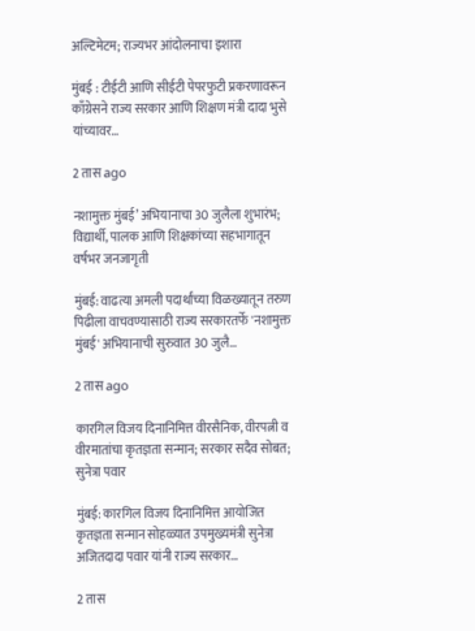अल्टिमेटम; राज्यभर आंदोलनाचा इशारा

मुंबई : टीईटी आणि सीईटी पेपरफुटी प्रकरणावरून काँग्रेसने राज्य सरकार आणि शिक्षण मंत्री दादा भुसे यांच्यावर…

2 तास ago

नशामुक्त मुंबई’ अभियानाचा 30 जुलैला शुभारंभ; विद्यार्थी, पालक आणि शिक्षकांच्या सहभागातून वर्षभर जनजागृती

मुंबई: वाढत्या अमली पदार्थांच्या विळख्यातून तरुण पिढीला वाचवण्यासाठी राज्य सरकारतर्फे 'नशामुक्त मुंबई' अभियानाची सुरुवात 30 जुलै…

2 तास ago

कारगिल विजय दिनानिमित्त वीरसैनिक, वीरपत्नी व वीरमातांचा कृतज्ञता सन्मान; सरकार सदैव सोबत; सुनेत्रा पवार

मुंबई: कारगिल विजय दिनानिमित्त आयोजित कृतज्ञता सन्मान सोहळ्यात उपमुख्यमंत्री सुनेत्रा अजितदादा पवार यांनी राज्य सरकार…

2 तास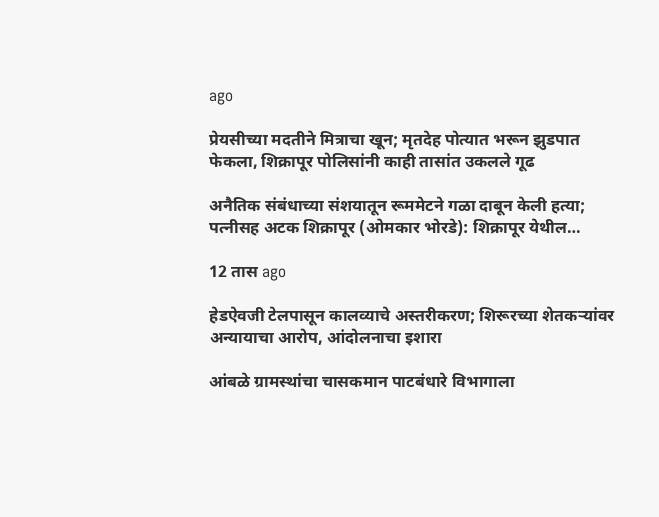ago

प्रेयसीच्या मदतीने मित्राचा खून; मृतदेह पोत्यात भरून झुडपात फेकला, शिक्रापूर पोलिसांनी काही तासांत उकलले गूढ

अनैतिक संबंधाच्या संशयातून रूममेटने गळा दाबून केली हत्या; पत्नीसह अटक शिक्रापूर (ओमकार भोरडे): शिक्रापूर येथील…

12 तास ago

हेडऐवजी टेलपासून कालव्याचे अस्तरीकरण; शिरूरच्या शेतकऱ्यांवर अन्यायाचा आरोप, आंदोलनाचा इशारा

आंबळे ग्रामस्थांचा चासकमान पाटबंधारे विभागाला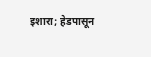इशारा; हेडपासून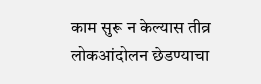काम सुरू न केल्यास तीव्र लोकआंदोलन छेडण्याचा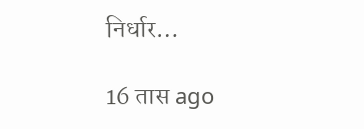निर्धार…

16 तास ago